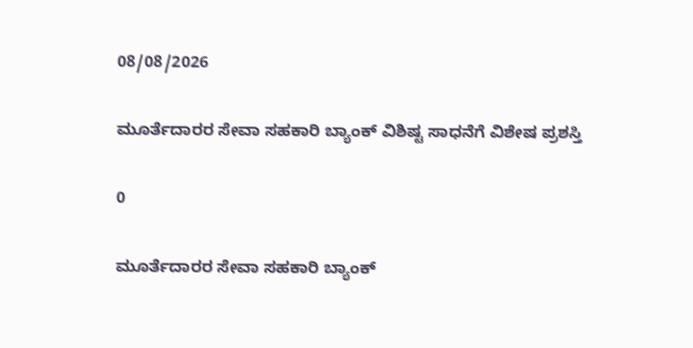08/08/2026

ಮೂರ್ತೆದಾರರ ಸೇವಾ ಸಹಕಾರಿ ಬ್ಯಾಂಕ್ ವಿಶಿಷ್ಟ ಸಾಧನೆಗೆ ವಿಶೇಷ ಪ್ರಶಸ್ತಿ

0

ಮೂರ್ತೆದಾರರ ಸೇವಾ ಸಹಕಾರಿ ಬ್ಯಾಂಕ್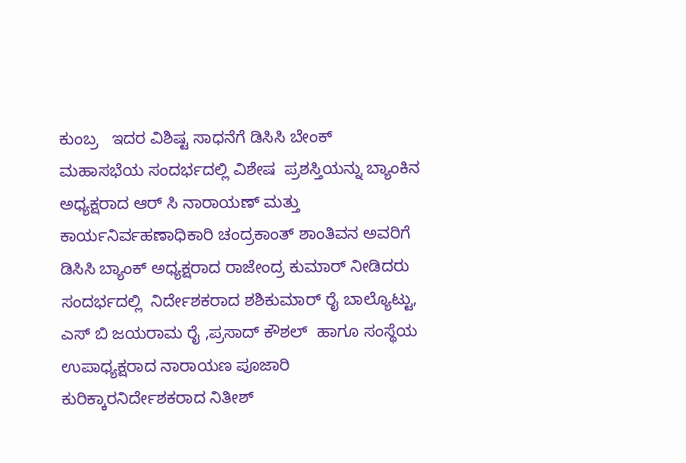ಕುಂಬ್ರ   ಇದರ ವಿಶಿಷ್ಟ ಸಾಧನೆಗೆ ಡಿಸಿಸಿ ಬೇಂಕ್ ಮಹಾಸಭೆಯ ಸಂದರ್ಭದಲ್ಲಿ ವಿಶೇಷ  ಪ್ರಶಸ್ತಿಯನ್ನು ಬ್ಯಾಂಕಿನ ಅಧ್ಯಕ್ಷರಾದ ಆರ್ ಸಿ ನಾರಾಯಣ್ ಮತ್ತು ಕಾರ್ಯನಿರ್ವಹಣಾಧಿಕಾರಿ ಚಂದ್ರಕಾಂತ್ ಶಾಂತಿವನ ಅವರಿಗೆ  ಡಿಸಿಸಿ ಬ್ಯಾಂಕ್ ಅಧ್ಯಕ್ಷರಾದ ರಾಜೇಂದ್ರ ಕುಮಾರ್ ನೀಡಿದರು ಸಂದರ್ಭದಲ್ಲಿ  ನಿರ್ದೇಶಕರಾದ ಶಶಿಕುಮಾರ್ ರೈ ಬಾಲ್ಯೊಟ್ಟು, ಎಸ್ ಬಿ ಜಯರಾಮ ರೈ ,ಪ್ರಸಾದ್ ಕೌಶಲ್  ಹಾಗೂ ಸಂಸ್ಥೆಯ  ಉಪಾಧ್ಯಕ್ಷರಾದ ನಾರಾಯಣ ಪೂಜಾರಿ ಕುರಿಕ್ಕಾರನಿರ್ದೇಶಕರಾದ ನಿತೀಶ್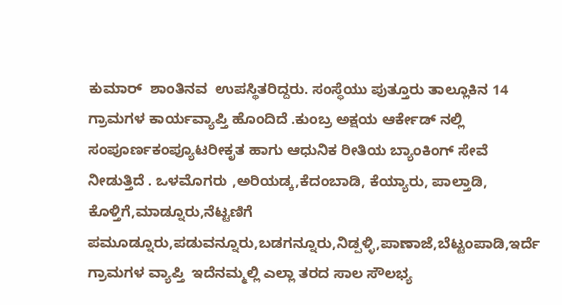ಕುಮಾರ್  ಶಾಂತಿನವ  ಉಪಸ್ಥಿತರಿದ್ದರು. ಸಂಸ್ಧೆಯು ಪುತ್ತೂರು ತಾಲ್ಲೂಕಿನ 14 ಗ್ರಾಮಗಳ ಕಾರ್ಯವ್ಯಾಪ್ತಿ ಹೊಂದಿದೆ .ಕುಂಬ್ರ ಅಕ್ಷಯ ಆರ್ಕೇಡ್ ನಲ್ಲಿ  ಸಂಪೂರ್ಣಕಂಪ್ಯೂಟರೀಕೃತ ಹಾಗು ಆಧುನಿಕ ರೀತಿಯ ಬ್ಯಾಂಕಿಂಗ್ ಸೇವೆ ನೀಡುತ್ತಿದೆ . ಒಳಮೊಗರು ,ಅರಿಯಡ್ಕ,ಕೆದಂಬಾಡಿ, ಕೆಯ್ಯಾರು, ಪಾಲ್ತಾಡಿ, ಕೊಳ್ತಿಗೆ,ಮಾಡ್ನೂರು,ನೆಟ್ಟಣಿಗೆ ಪಮೂಡ್ನೂರು,ಪಡುವನ್ನೂರು,ಬಡಗನ್ನೂರು,ನಿಡ್ಪಳ್ಳಿ,ಪಾಣಾಜೆ,ಬೆಟ್ಟಂಪಾಡಿ,ಇರ್ದೆ  ಗ್ರಾಮಗಳ ವ್ಯಾಪ್ತಿ  ಇದೆನಮ್ಮಲ್ಲಿ ಎಲ್ಲಾ ತರದ ಸಾಲ ಸೌಲಭ್ಯ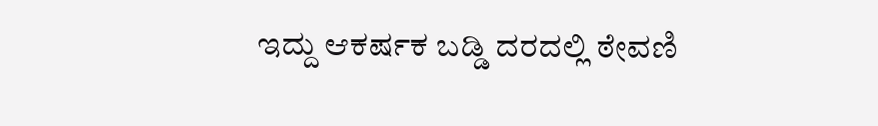ಇದ್ದು ಆಕರ್ಷಕ ಬಡ್ಡಿ ದರದಲ್ಲಿ ಠೇವಣಿ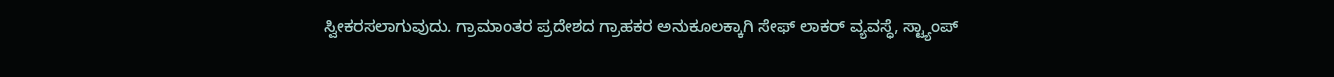ಸ್ವೀಕರಸಲಾಗುವುದು. ಗ್ರಾಮಾಂತರ ಪ್ರದೇಶದ ಗ್ರಾಹಕರ ಅನುಕೂಲಕ್ಕಾಗಿ ಸೇಫ್ ಲಾಕರ್ ವ್ಯವಸ್ಧೆ, ಸ್ಟ್ಯಾಂಪ್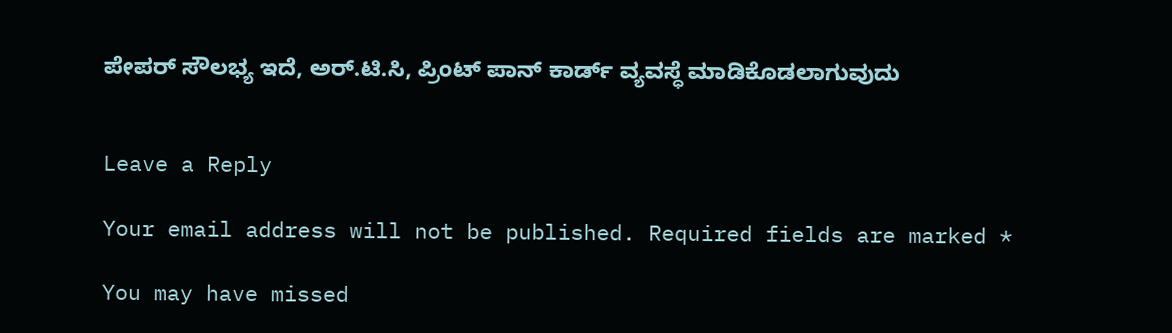ಪೇಪರ್ ಸೌಲಭ್ಯ ಇದೆ, ಅರ್.ಟಿ.ಸಿ, ಪ್ರಿಂಟ್ ಪಾನ್ ಕಾರ್ಡ್ ವ್ಯವಸ್ಧೆ ಮಾಡಿಕೊಡಲಾಗುವುದು


Leave a Reply

Your email address will not be published. Required fields are marked *

You may have missed